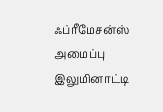ஃப்ரீமேசன்ஸ் அமைப்பு இலுமினாட்டி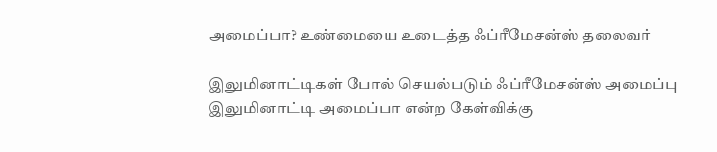அமைப்பா? உண்மையை உடைத்த ஃப்ரீமேசன்ஸ் தலைவர்

இலுமினாட்டிகள் போல் செயல்படும் ஃப்ரீமேசன்ஸ் அமைப்பு இலுமினாட்டி அமைப்பா என்ற கேள்விக்கு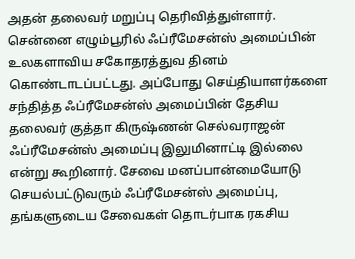அதன் தலைவர் மறுப்பு தெரிவித்துள்ளார். சென்னை எழும்பூரில் ஃப்ரீமேசன்ஸ் அமைப்பின் உலகளாவிய சகோதரத்துவ தினம் கொண்டாடப்பட்டது. அப்போது செய்தியாளர்களை சந்தித்த ஃப்ரீமேசன்ஸ் அமைப்பின் தேசிய தலைவர் குத்தா கிருஷ்ணன் செல்வராஜன் ஃப்ரீமேசன்ஸ் அமைப்பு இலுமினாட்டி இல்லை என்று கூறினார். சேவை மனப்பான்மையோடு செயல்பட்டுவரும் ஃப்ரீமேசன்ஸ் அமைப்பு, தங்களுடைய சேவைகள் தொடர்பாக ரகசிய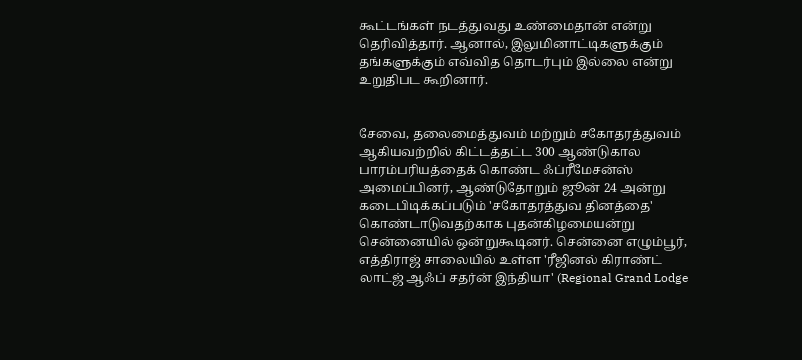கூட்டங்கள் நடத்துவது உண்மைதான் என்று தெரிவித்தார். ஆனால், இலுமினாட்டிகளுக்கும் தங்களுக்கும் எவ்வித தொடர்பும் இல்லை என்று உறுதிபட கூறினார்.


சேவை, தலைமைத்துவம் மற்றும் சகோதரத்துவம் ஆகியவற்றில் கிட்டத்தட்ட 300 ஆண்டுகால பாரம்பரியத்தைக் கொண்ட ஃப்ரீமேசன்ஸ் அமைப்பினர், ஆண்டுதோறும் ஜூன் 24 அன்று கடைபிடிக்கப்படும் 'சகோதரத்துவ தினத்தை' கொண்டாடுவதற்காக புதன்கிழமையன்று சென்னையில் ஒன்றுகூடினர். சென்னை எழும்பூர், எத்திராஜ் சாலையில் உள்ள 'ரீஜினல் கிராண்ட் லாட்ஜ் ஆஃப் சதர்ன் இந்தியா' (Regional Grand Lodge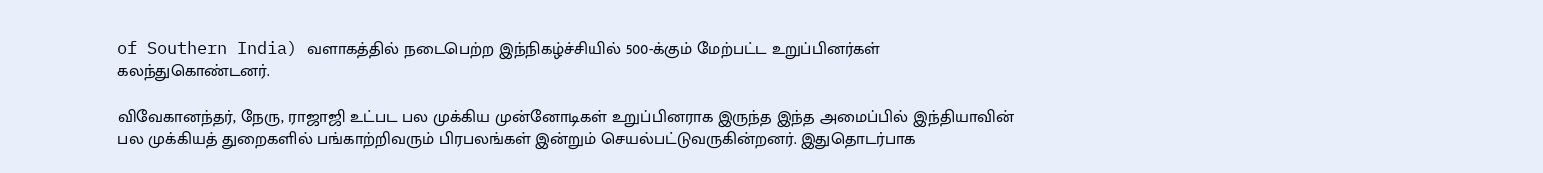of Southern India) வளாகத்தில் நடைபெற்ற இந்நிகழ்ச்சியில் 500-க்கும் மேற்பட்ட உறுப்பினர்கள் கலந்துகொண்டனர்.

விவேகானந்தர், நேரு, ராஜாஜி உட்பட பல முக்கிய முன்னோடிகள் உறுப்பினராக இருந்த இந்த அமைப்பில் இந்தியாவின் பல முக்கியத் துறைகளில் பங்காற்றிவரும் பிரபலங்கள் இன்றும் செயல்பட்டுவருகின்றனர். இதுதொடர்பாக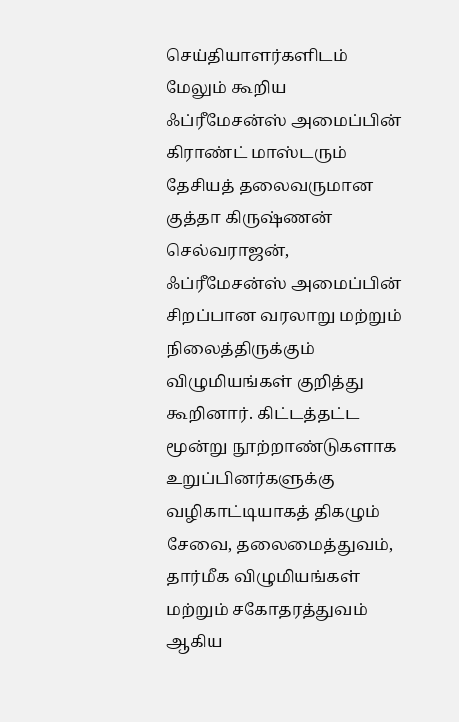செய்தியாளர்களிடம் மேலும் கூறிய ஃப்ரீமேசன்ஸ் அமைப்பின் கிராண்ட் மாஸ்டரும் தேசியத் தலைவருமான குத்தா கிருஷ்ணன் செல்வராஜன், ஃப்ரீமேசன்ஸ் அமைப்பின் சிறப்பான வரலாறு மற்றும் நிலைத்திருக்கும் விழுமியங்கள் குறித்து கூறினார். கிட்டத்தட்ட மூன்று நூற்றாண்டுகளாக உறுப்பினர்களுக்கு வழிகாட்டியாகத் திகழும் சேவை, தலைமைத்துவம், தார்மீக விழுமியங்கள் மற்றும் சகோதரத்துவம் ஆகிய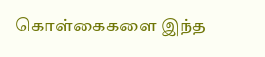கொள்கைகளை இந்த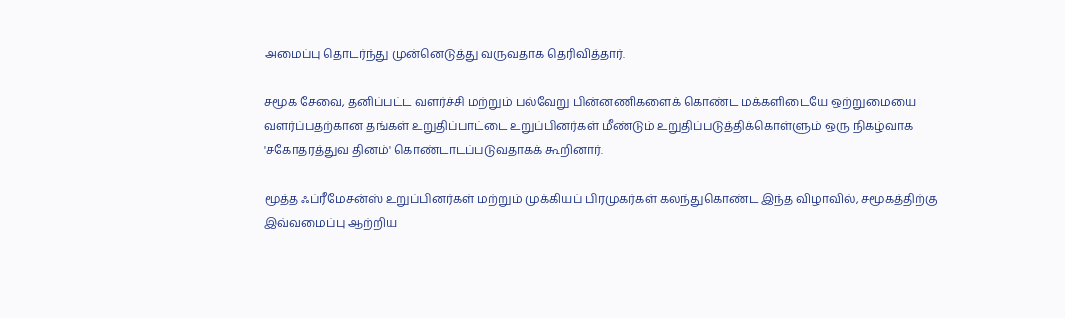அமைப்பு தொடர்ந்து முன்னெடுத்து வருவதாக தெரிவித்தார்.

சமூக சேவை, தனிப்பட்ட வளர்ச்சி மற்றும் பல்வேறு பின்னணிகளைக் கொண்ட மக்களிடையே ஒற்றுமையை வளர்ப்பதற்கான தங்கள் உறுதிப்பாட்டை உறுப்பினர்கள் மீண்டும் உறுதிப்படுத்திக்கொள்ளும் ஒரு நிகழ்வாக 'சகோதரத்துவ தினம்' கொண்டாடப்படுவதாகக் கூறினார்.

மூத்த ஃப்ரீமேசன்ஸ் உறுப்பினர்கள் மற்றும் முக்கியப் பிரமுகர்கள் கலந்துகொண்ட இந்த விழாவில், சமூகத்திற்கு இவ்வமைப்பு ஆற்றிய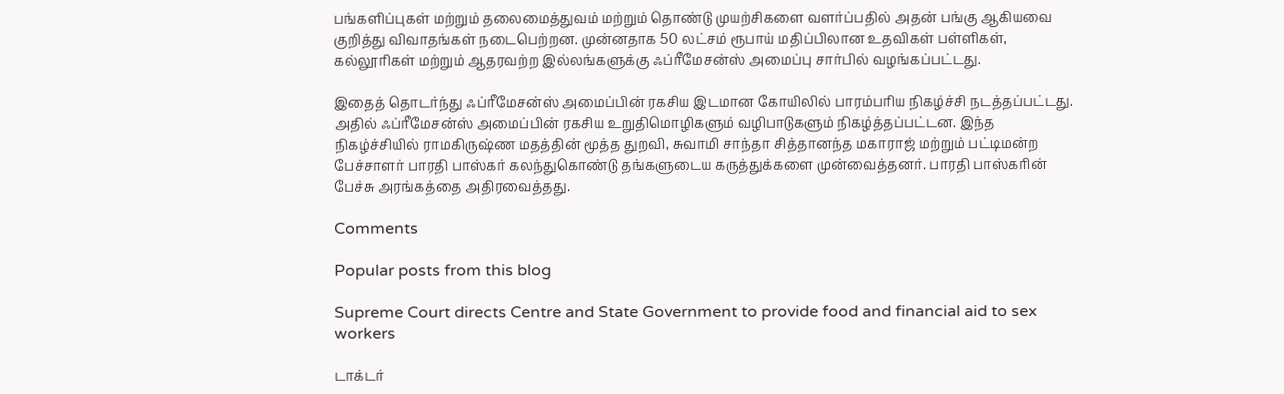பங்களிப்புகள் மற்றும் தலைமைத்துவம் மற்றும் தொண்டு முயற்சிகளை வளர்ப்பதில் அதன் பங்கு ஆகியவை குறித்து விவாதங்கள் நடைபெற்றன. முன்னதாக 50 லட்சம் ரூபாய் மதிப்பிலான உதவிகள் பள்ளிகள், கல்லூரிகள் மற்றும் ஆதரவற்ற இல்லங்களுக்கு ஃப்ரீமேசன்ஸ் அமைப்பு சார்பில் வழங்கப்பட்டது.

இதைத் தொடர்ந்து ஃப்ரீமேசன்ஸ் அமைப்பின் ரகசிய இடமான கோயிலில் பாரம்பரிய நிகழ்ச்சி நடத்தப்பட்டது. அதில் ஃப்ரீமேசன்ஸ் அமைப்பின் ரகசிய உறுதிமொழிகளும் வழிபாடுகளும் நிகழ்த்தப்பட்டன. இந்த நிகழ்ச்சியில் ராமகிருஷ்ண மதத்தின் மூத்த துறவி, சுவாமி சாந்தா சித்தானந்த மகாராஜ் மற்றும் பட்டிமன்ற பேச்சாளர் பாரதி பாஸ்கர் கலந்துகொண்டு தங்களுடைய கருத்துக்களை முன்வைத்தனர். பாரதி பாஸ்கரின் பேச்சு அரங்கத்தை அதிரவைத்தது.

Comments

Popular posts from this blog

Supreme Court directs Centre and State Government to provide food and financial aid to sex workers

டாக்டர்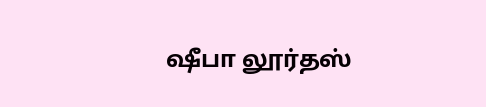ஷீபா லூர்தஸ்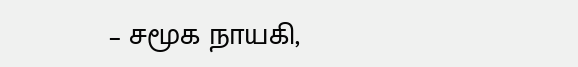– சமூக நாயகி,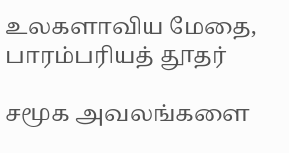உலகளாவிய மேதை, பாரம்பரியத் தூதர்

சமூக அவலங்களை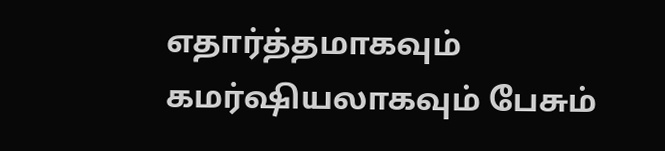எதார்த்தமாகவும் கமர்ஷியலாகவும் பேசும்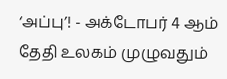‘அப்பு’! - அக்டோபர் 4 ஆம் தேதி உலகம் முழுவதும்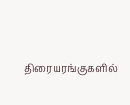திரையரங்குகளில்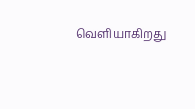வெளியாகிறது